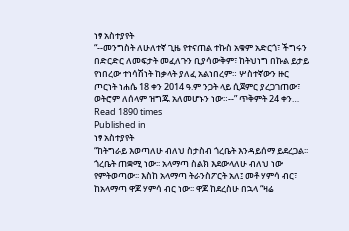ነፃ አስተያየት
“--መንግስት ለሁለተኛ ጊዜ የተናጠል ተኩስ አቁም አድርጎ፣ ችግሩን በድርድር ለመፍታት መፈለጉን ቢያሳውቅም፣ ከትህነግ በኩል ይታይ የነበረው ተነሳሽነት ከቃላት ያለፈ አልነበረም። ሦስተኛውን ዙር ጦርነት ነሐሴ 18 ቀን 2014 ዓ.ም ንጋት ላይ ሲጀምር ያረጋገጠው፣ ወትሮም ለሰላም ዝግጁ አለመሆኑን ነው።--” ጥቅምት 24 ቀን…
Read 1890 times
Published in
ነፃ አስተያየት
“ከትግራይ እወጣለሁ ብለህ ስታስብ ጎረቤት እንዳይሰማ ይደረጋል፡፡ ጎረቤት ጠቋሚ ነው፡፡ አላማጣ ስልክ እደውላለሁ ብለህ ነው የምትወጣው፡፡ እስከ አላማጣ ትራንስፖርት አለ፤ መቶ ሃምሳ ብር፣ ከአላማጣ ዋጆ ሃምሳ ብር ነው፡፡ ዋጆ ከደረስሁ በኋላ “ዛሬ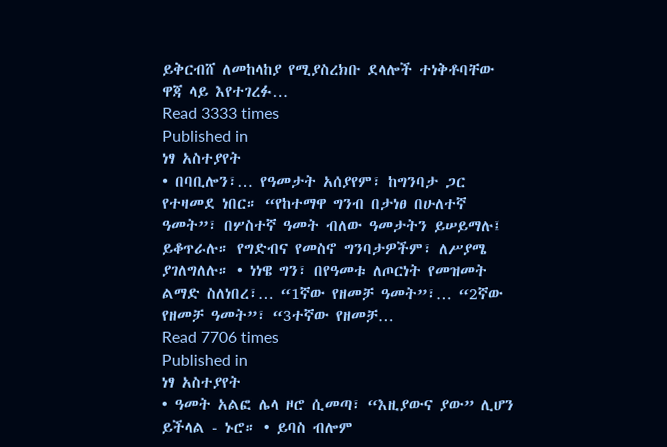ይቅርብሸ ለመከላከያ የሚያስረክቡ ደላሎች ተነቅቶባቸው ዋጃ ላይ እየተገረፉ…
Read 3333 times
Published in
ነፃ አስተያየት
• በባቢሎን፣… የዓመታት አሰያየም፣ ከግንባታ ጋር የተዛመደ ነበር። “የከተማዋ ግንብ በታነፀ በሁለተኛ ዓመት”፣ በሦስተኛ ዓመት ብለው ዓመታትን ይሠይማሉ፤ ይቆጥራሉ። የግድብና የመስኖ ግንባታዎችም፣ ለሥያሜ ያገለግለሉ። • ነነዌ ግን፣ በየዓመቱ ለጦርነት የመዝመት ልማድ ስለነበረ፣… “1ኛው የዘመቻ ዓመት”፣… “2ኛው የዘመቻ ዓመት”፣ “3ተኛው የዘመቻ…
Read 7706 times
Published in
ነፃ አስተያየት
• ዓመት አልፎ ሌላ ዞሮ ሲመጣ፣ “እዚያውና ያው” ሊሆን ይችላል - ኑሮ። • ይባስ ብሎም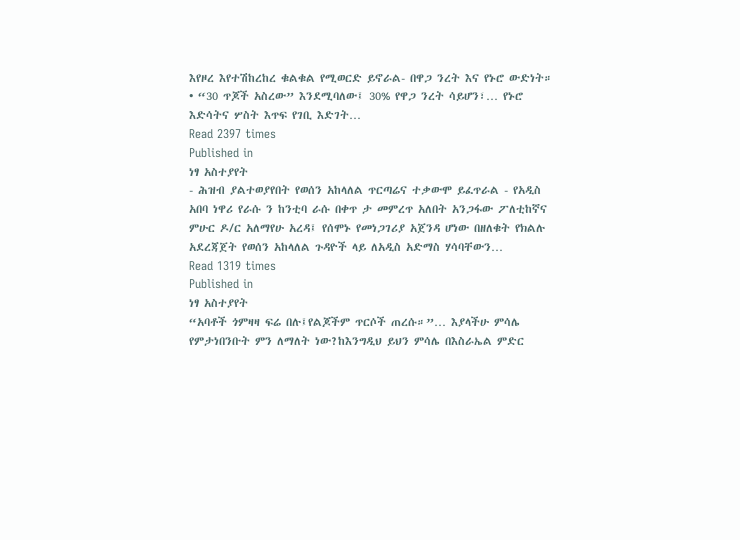እየዞረ እየተሽከረከረ ቁልቁል የሚወርድ ይኖራል- በዋጋ ንረት እና የኑሮ ውድነት። • “30 ጥጆች አስረው” እንደሚባለው፤ 30% የዋጋ ንረት ሳይሆን፣… የኑሮ እድሳትና ሦስት እጥፍ የገቢ እድገት…
Read 2397 times
Published in
ነፃ አስተያየት
- ሕዝብ ያልተወያየበት የወሰን አከላለል ጥርጣሬና ተቃውሞ ይፈጥራል - የአዲስ አበባ ነዋሪ የራሱ ን ከንቲባ ራሱ በቀጥ ታ መምረጥ አለበት አንጋፋው ፖለቲከኛና ምሁር ዶ/ር አለማየሁ አረዳ፤ የሰሞኑ የመነጋገሪያ አጀንዳ ሆነው በዘለቁት የክልሉ አደረጃጀት የወሰን አከላለል ጉዳዮች ላይ ለአዲስ አድማስ ሃሳባቸውን…
Read 1319 times
Published in
ነፃ አስተያየት
“አባቶች ጎምዛዛ ፍሬ በሉ፤የልጆችም ጥርሶች ጠረሱ።”… እያላችሁ ምሳሌ የምታነበንቡት ምን ለማለት ነው?ከእንግዲህ ይህን ምሳሌ በእስራኤል ምድር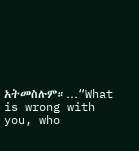አትመስሉም።…“What is wrong with you, who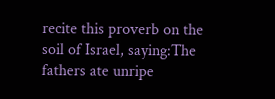recite this proverb on the soil of Israel, saying:The fathers ate unripe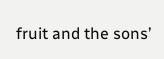fruit and the sons’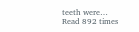teeth were…
Read 892 times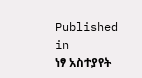Published in
ነፃ አስተያየት